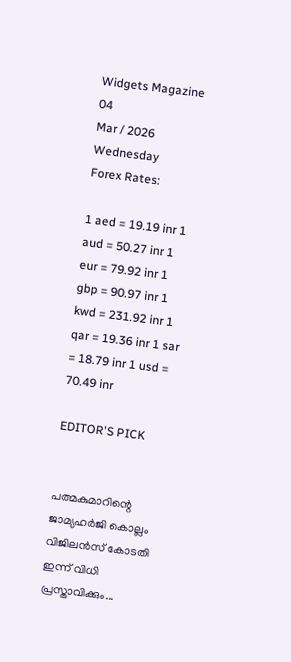Widgets Magazine
04
Mar / 2026
Wednesday
Forex Rates:

1 aed = 19.19 inr 1 aud = 50.27 inr 1 eur = 79.92 inr 1 gbp = 90.97 inr 1 kwd = 231.92 inr 1 qar = 19.36 inr 1 sar = 18.79 inr 1 usd = 70.49 inr

EDITOR'S PICK


പത്മകുമാറിന്റെ ജാമ്യഹർജി കൊല്ലം വിജിലൻസ് കോടതി ഇന്ന് വിധി പ്രസ്താവിക്കും...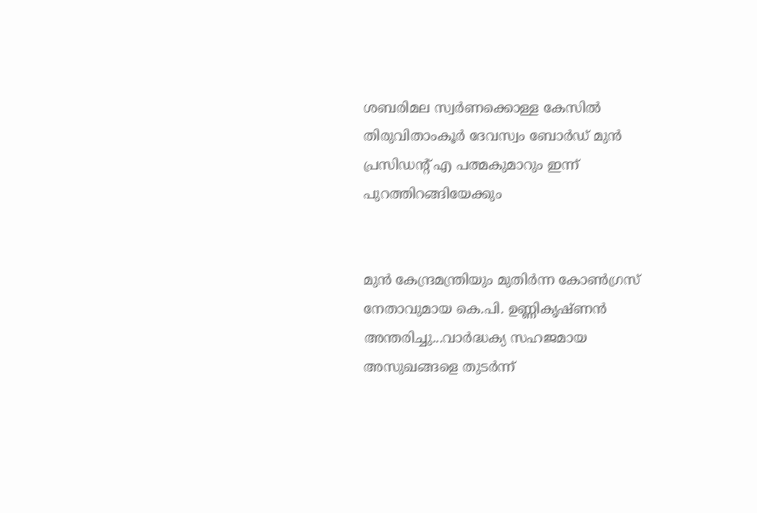ശബരിമല സ്വർണക്കൊള്ള കേസിൽ തിരുവിതാംകൂർ ദേവസ്വം ബോർഡ് മുൻ പ്രസിഡന്റ് എ പത്മകുമാറും ഇന്ന് പുറത്തിറങ്ങിയേക്കും


മുൻ കേന്ദ്രമന്ത്രിയും മുതിർന്ന കോൺഗ്രസ് നേതാവുമായ കെ.പി. ഉണ്ണികൃഷ്ണൻ അന്തരിച്ചു...വാർദ്ധക്യ സഹജമായ അസുഖങ്ങളെ തുടർന്ന്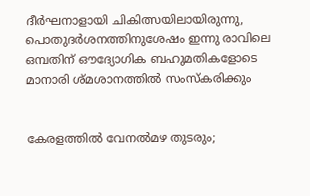ദീർഘനാളായി ചികിത്സയിലായിരുന്നു, പൊതുദർശനത്തിനുശേഷം ഇന്നു രാവിലെ ഒമ്പതിന് ഔദ്യോഗിക ബഹുമതികളോടെ മാനാരി ശ്മശാനത്തിൽ സംസ്കരിക്കും


കേരളത്തിൽ വേനൽമഴ തുടരും;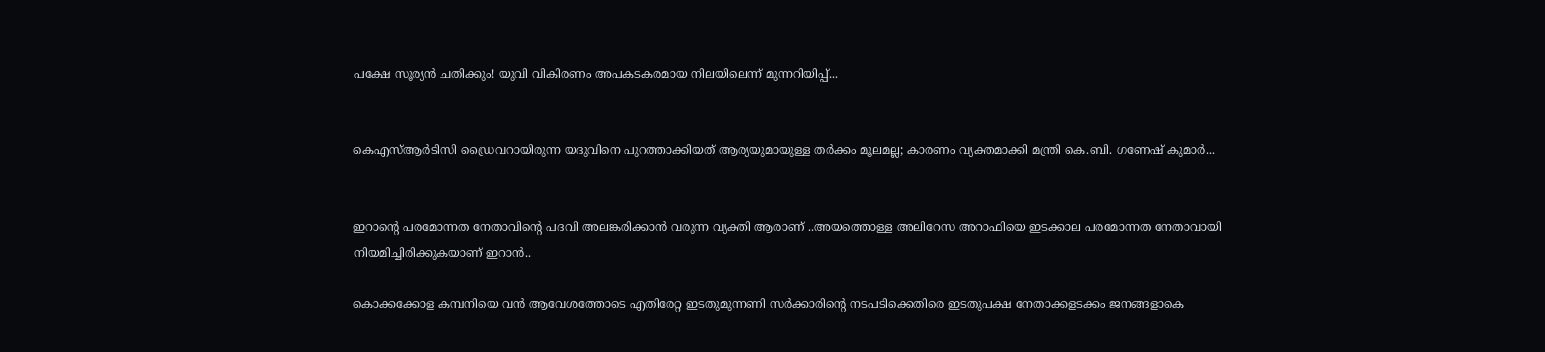പക്ഷേ സൂര്യൻ ചതിക്കും! യുവി വികിരണം അപകടകരമായ നിലയിലെന്ന് മുന്നറിയിപ്പ്...


കെഎസ്ആർടിസി ഡ്രൈവറായിരുന്ന യദുവിനെ പുറത്താക്കിയത് ആര്യയുമായുള്ള തർക്കം മൂലമല്ല; കാരണം വ്യക്തമാക്കി മന്ത്രി കെ.ബി. ഗണേഷ് കുമാർ...


ഇറാന്റെ പരമോന്നത നേതാവിന്റെ പദവി അലങ്കരിക്കാൻ വരുന്ന വ്യക്തി ആരാണ് ..അയത്തൊള്ള അലിറേസ അറാഫിയെ ഇടക്കാല പരമോന്നത നേതാവായി നിയമിച്ചിരിക്കുകയാണ് ഇറാൻ..

കൊക്കക്കോള കമ്പനിയെ വന്‍ ആവേശത്തോടെ എതിരേറ്റ ഇടതുമുന്നണി സര്‍ക്കാരിന്റെ നടപടിക്കെതിരെ ഇടതുപക്ഷ നേതാക്കളടക്കം ജനങ്ങളാകെ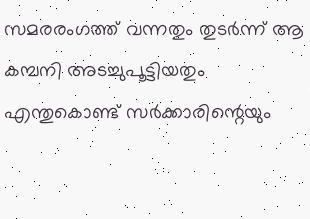സമരരംഗത്ത് വന്നതും തുടര്‍ന്ന് ആ കമ്പനി അടച്ചുപൂട്ടിയതും എന്തുകൊണ്ട് സര്‍ക്കാരിന്റെയും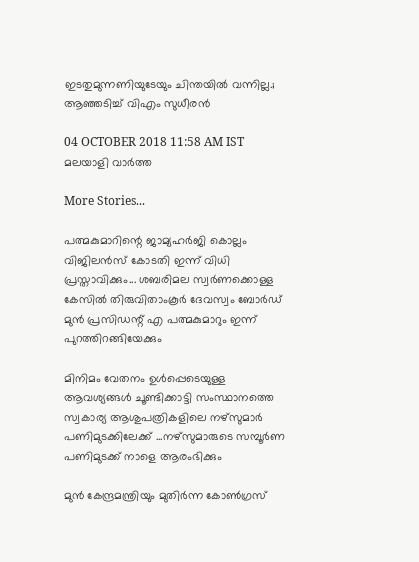ഇടതുമുന്നണിയുടേയും ചിന്തയില്‍ വന്നില്ല.; ആഞ്ഞടിച്ച് വിഎം സുധീരൻ

04 OCTOBER 2018 11:58 AM IST
മലയാളി വാര്‍ത്ത

More Stories...

പത്മകുമാറിന്റെ ജാമ്യഹർജി കൊല്ലം വിജിലൻസ് കോടതി ഇന്ന് വിധി പ്രസ്താവിക്കും... ശബരിമല സ്വർണക്കൊള്ള കേസിൽ തിരുവിതാംകൂർ ദേവസ്വം ബോർഡ് മുൻ പ്രസിഡന്റ് എ പത്മകുമാറും ഇന്ന് പുറത്തിറങ്ങിയേക്കും

മിനിമം വേതനം ഉള്‍പ്പെടെയുള്ള ആവശ്യങ്ങള്‍ ചൂണ്ടിക്കാട്ടി സംസ്ഥാനത്തെ സ്വകാര്യ ആശുപത്രികളിലെ നഴ്‌സുമാര്‍ പണിമുടക്കിലേക്ക് ...നഴ്‌സുമാരുടെ സമ്പൂര്‍ണ പണിമുടക്ക് നാളെ ആരംഭിക്കും

മുൻ കേന്ദ്രമന്ത്രിയും മുതിർന്ന കോൺഗ്രസ്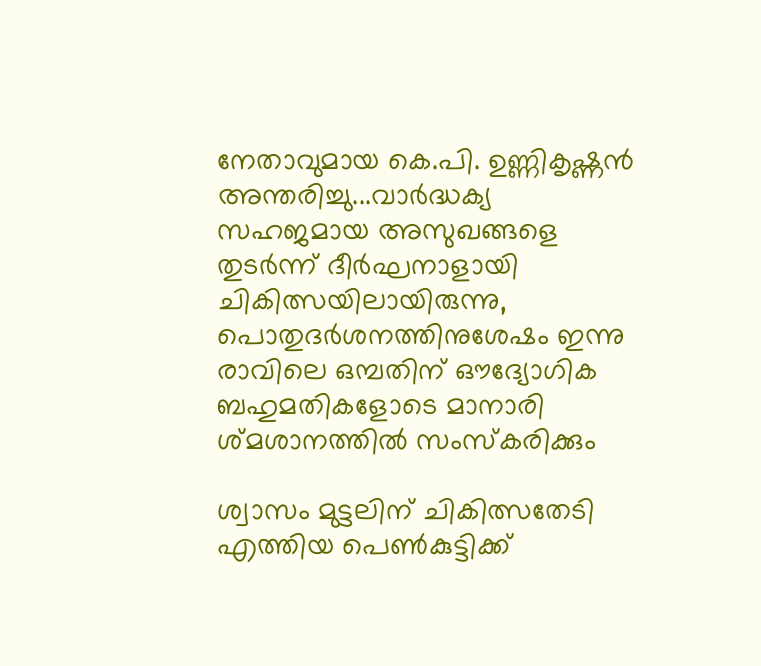നേതാവുമായ കെ.പി. ഉണ്ണികൃഷ്ണൻ അന്തരിച്ചു...വാർദ്ധക്യ സഹജമായ അസുഖങ്ങളെ തുടർന്ന് ദീർഘനാളായി ചികിത്സയിലായിരുന്നു, പൊതുദർശനത്തിനുശേഷം ഇന്നു രാവിലെ ഒമ്പതിന് ഔദ്യോഗിക ബഹുമതികളോടെ മാനാരി ശ്മശാനത്തിൽ സംസ്കരിക്കും

ശ്വാസം മുട്ടലിന് ചികിത്സതേടി എത്തിയ പെണ്‍കുട്ടിക്ക്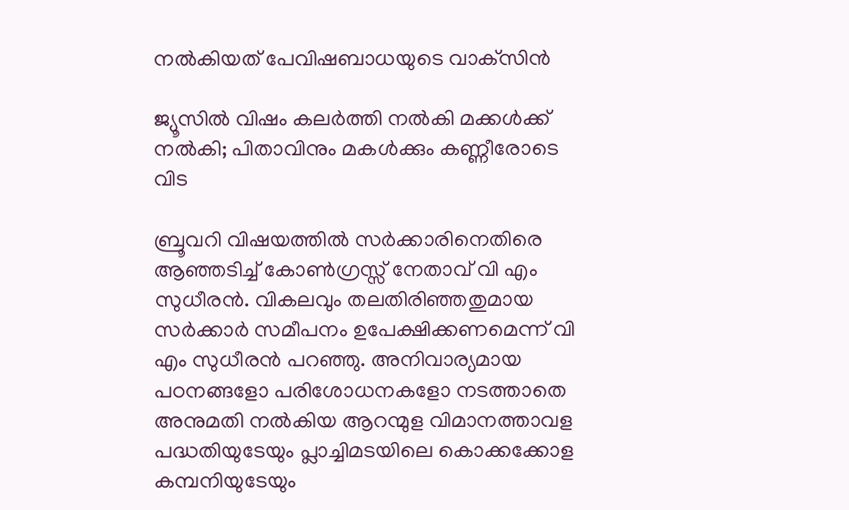നല്‍കിയത് പേവിഷബാധയുടെ വാക്‌സിന്‍

ജ്യൂസില്‍ വിഷം കലര്‍ത്തി നല്‍കി മക്കള്‍ക്ക് നല്‍കി; പിതാവിനും മകള്‍ക്കും കണ്ണീരോടെ വിട

ബ്രൂവറി വിഷയത്തില്‍ സർക്കാരിനെതിരെ ആഞ്ഞടിച്ച് കോണ്‍ഗ്രസ്സ് നേതാവ് വി എം സുധീരന്‍. വികലവും തലതിരിഞ്ഞതുമായ സര്‍ക്കാര്‍ സമീപനം ഉപേക്ഷിക്കണമെന്ന് വി എം സുധീരന്‍ പറഞ്ഞു. അനിവാര്യമായ പഠനങ്ങളോ പരിശോധനകളോ നടത്താതെ അനുമതി നല്‍കിയ ആറന്മുള വിമാനത്താവള പദ്ധതിയുടേയും പ്ലാച്ചിമടയിലെ കൊക്കക്കോള കമ്പനിയുടേയും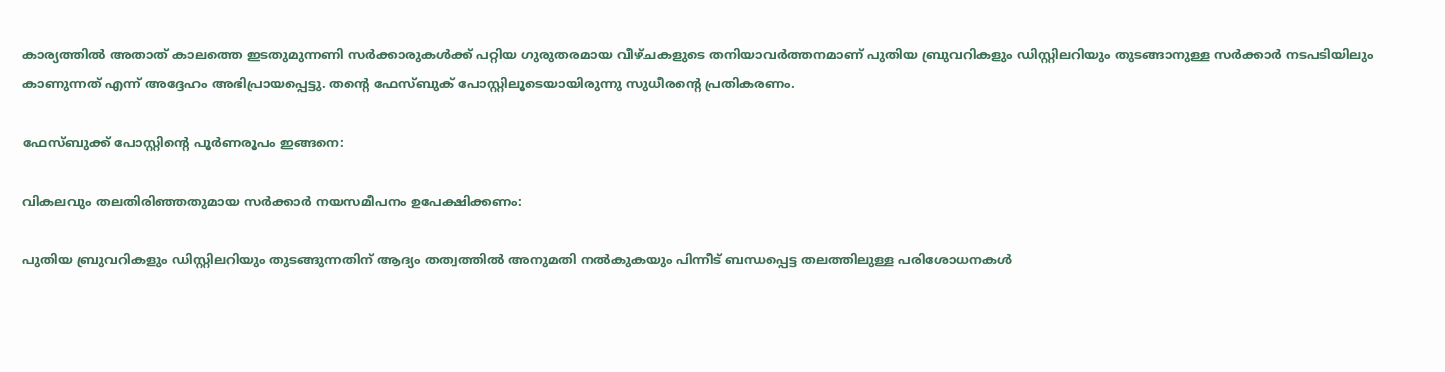കാര്യത്തില്‍ അതാത് കാലത്തെ ഇടതുമുന്നണി സര്‍ക്കാരുകള്‍ക്ക് പറ്റിയ ഗുരുതരമായ വീഴ്ചകളുടെ തനിയാവര്‍ത്തനമാണ് പുതിയ ബ്രുവറികളും ഡിസ്റ്റിലറിയും തുടങ്ങാനുള്ള സര്‍ക്കാര്‍ നടപടിയിലും കാണുന്നത് എന്ന് അദ്ദേഹം അഭിപ്രായപ്പെട്ടു. തന്റെ ഫേസ്ബുക് പോസ്റ്റിലൂടെയായിരുന്നു സുധീരന്റെ പ്രതികരണം.

ഫേസ്ബുക്ക് പോസ്റ്റിന്റെ പൂര്‍ണരൂപം ഇങ്ങനെ:

വികലവും തലതിരിഞ്ഞതുമായ സര്‍ക്കാര്‍ നയസമീപനം ഉപേക്ഷിക്കണം:

പുതിയ ബ്രുവറികളും ഡിസ്റ്റിലറിയും തുടങ്ങുന്നതിന് ആദ്യം തത്വത്തില്‍ അനുമതി നല്‍കുകയും പിന്നീട് ബന്ധപ്പെട്ട തലത്തിലുള്ള പരിശോധനകള്‍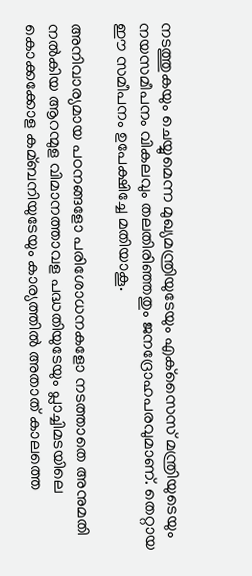നടത്തുകയും ചെയ്യുമെന്ന മുഖ്യമന്ത്രിയുടേയും എക്‌സൈസ് മന്ത്രിയുടെയും നയസമീപനം വികലവും തലതിരിഞ്ഞതും ജനദ്രോഹപരവുമാണ്. തെറ്റായ ഈ സമീപനം ഉപേക്ഷിച്ചേ മതിയാകൂ.

അനിവാര്യമായ പഠനങ്ങളോ പരിശോധനകളോ നടത്താതെ അനുമതി നല്‍കിയ ആറന്മുള വിമാനത്താവള പദ്ധതിയുടേയും പ്ലാച്ചിമടയിലെ കൊക്കക്കോള കമ്ബനിയുടേയും കാര്യത്തില്‍ അതാത് കാലത്തെ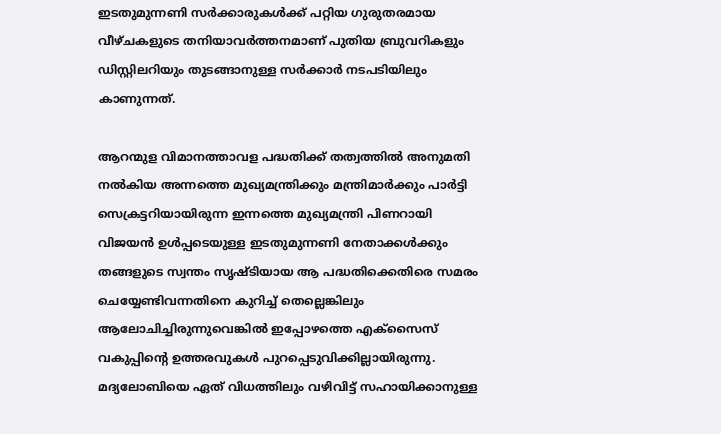ഇടതുമുന്നണി സര്‍ക്കാരുകള്‍ക്ക് പറ്റിയ ഗുരുതരമായ വീഴ്ചകളുടെ തനിയാവര്‍ത്തനമാണ് പുതിയ ബ്രുവറികളും ഡിസ്റ്റിലറിയും തുടങ്ങാനുള്ള സര്‍ക്കാര്‍ നടപടിയിലും കാണുന്നത്.

ആറന്മുള വിമാനത്താവള പദ്ധതിക്ക് തത്വത്തില്‍ അനുമതി നല്‍കിയ അന്നത്തെ മുഖ്യമന്ത്രിക്കും മന്ത്രിമാര്‍ക്കും പാര്‍ട്ടി സെക്രട്ടറിയായിരുന്ന ഇന്നത്തെ മുഖ്യമന്ത്രി പിണറായി വിജയന്‍ ഉള്‍പ്പടെയുള്ള ഇടതുമുന്നണി നേതാക്കള്‍ക്കും തങ്ങളുടെ സ്വന്തം സൃഷ്ടിയായ ആ പദ്ധതിക്കെതിരെ സമരം ചെയ്യേണ്ടിവന്നതിനെ കുറിച്ച്‌ തെല്ലെങ്കിലും ആലോചിച്ചിരുന്നുവെങ്കില്‍ ഇപ്പോഴത്തെ എക്‌സൈസ് വകുപ്പിന്റെ ഉത്തരവുകള്‍ പുറപ്പെടുവിക്കില്ലായിരുന്നു. മദ്യലോബിയെ ഏത് വിധത്തിലും വഴിവിട്ട് സഹായിക്കാനുള്ള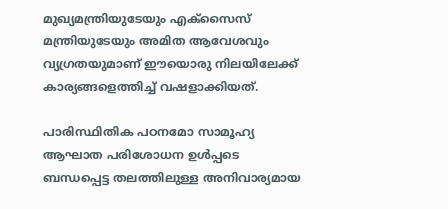മുഖ്യമന്ത്രിയുടേയും എക്‌സൈസ് മന്ത്രിയുടേയും അമിത ആവേശവും വ്യഗ്രതയുമാണ് ഈയൊരു നിലയിലേക്ക് കാര്യങ്ങളെത്തിച്ച്‌ വഷളാക്കിയത്.

പാരിസ്ഥിതിക പഠനമോ സാമൂഹ്യ ആഘാത പരിശോധന ഉള്‍പ്പടെ ബന്ധപ്പെട്ട തലത്തിലുള്ള അനിവാര്യമായ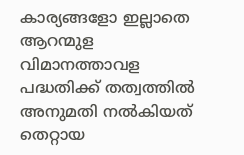കാര്യങ്ങളോ ഇല്ലാതെ ആറന്മുള വിമാനത്താവള പദ്ധതിക്ക് തത്വത്തില്‍ അനുമതി നല്‍കിയത് തെറ്റായ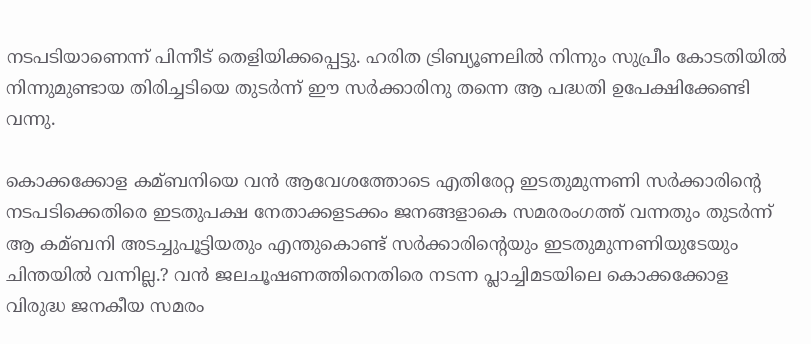നടപടിയാണെന്ന് പിന്നീട് തെളിയിക്കപ്പെട്ടു. ഹരിത ട്രിബ്യൂണലില്‍ നിന്നും സുപ്രീം കോടതിയില്‍ നിന്നുമുണ്ടായ തിരിച്ചടിയെ തുടര്‍ന്ന് ഈ സര്‍ക്കാരിനു തന്നെ ആ പദ്ധതി ഉപേക്ഷിക്കേണ്ടി വന്നു.

കൊക്കക്കോള കമ്ബനിയെ വന്‍ ആവേശത്തോടെ എതിരേറ്റ ഇടതുമുന്നണി സര്‍ക്കാരിന്റെ നടപടിക്കെതിരെ ഇടതുപക്ഷ നേതാക്കളടക്കം ജനങ്ങളാകെ സമരരംഗത്ത് വന്നതും തുടര്‍ന്ന് ആ കമ്ബനി അടച്ചുപൂട്ടിയതും എന്തുകൊണ്ട് സര്‍ക്കാരിന്റെയും ഇടതുമുന്നണിയുടേയും ചിന്തയില്‍ വന്നില്ല.? വന്‍ ജലചൂഷണത്തിനെതിരെ നടന്ന പ്ലാച്ചിമടയിലെ കൊക്കക്കോള വിരുദ്ധ ജനകീയ സമരം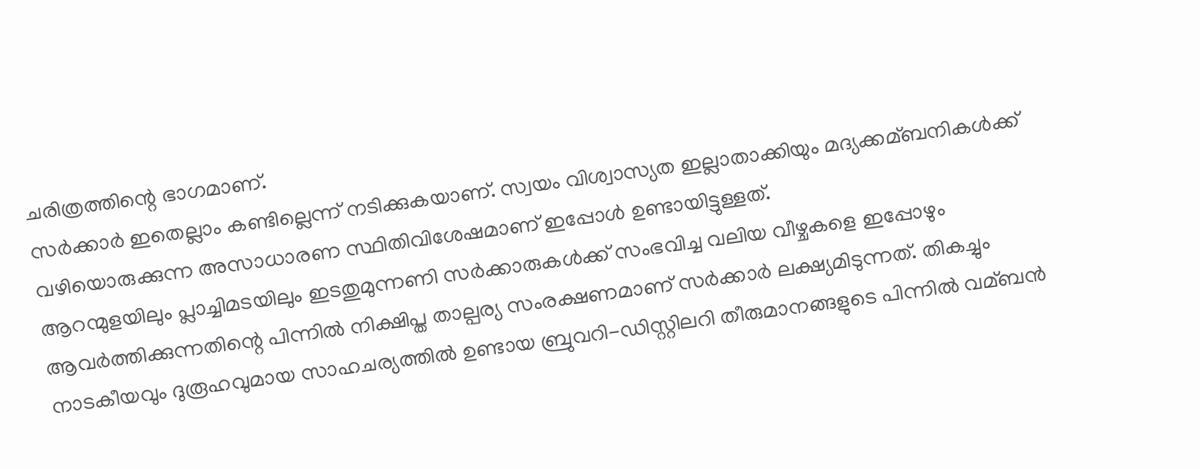ചരിത്രത്തിന്റെ ഭാഗമാണ്.
സര്‍ക്കാര്‍ ഇതെല്ലാം കണ്ടില്ലെന്ന് നടിക്കുകയാണ്. സ്വയം വിശ്വാസ്യത ഇല്ലാതാക്കിയും മദ്യക്കമ്ബനികള്‍ക്ക് വഴിയൊരുക്കുന്ന അസാധാരണ സ്ഥിതിവിശേഷമാണ് ഇപ്പോള്‍ ഉണ്ടായിട്ടുള്ളത്.
ആറന്മുളയിലും പ്ലാച്ചിമടയിലും ഇടതുമുന്നണി സര്‍ക്കാരുകള്‍ക്ക് സംഭവിച്ച വലിയ വീഴ്ചകളെ ഇപ്പോഴും ആവര്‍ത്തിക്കുന്നതിന്റെ പിന്നില്‍ നിക്ഷിപ്ത താല്പര്യ സംരക്ഷണമാണ് സര്‍ക്കാര്‍ ലക്ഷ്യമിടുന്നത്. തികച്ചും നാടകീയവും ദുരൂഹവുമായ സാഹചര്യത്തില്‍ ഉണ്ടായ ബ്രുവറി-ഡിസ്റ്റിലറി തീരുമാനങ്ങളുടെ പിന്നില്‍ വമ്ബന്‍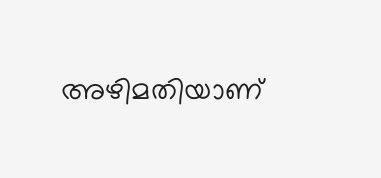അഴിമതിയാണ്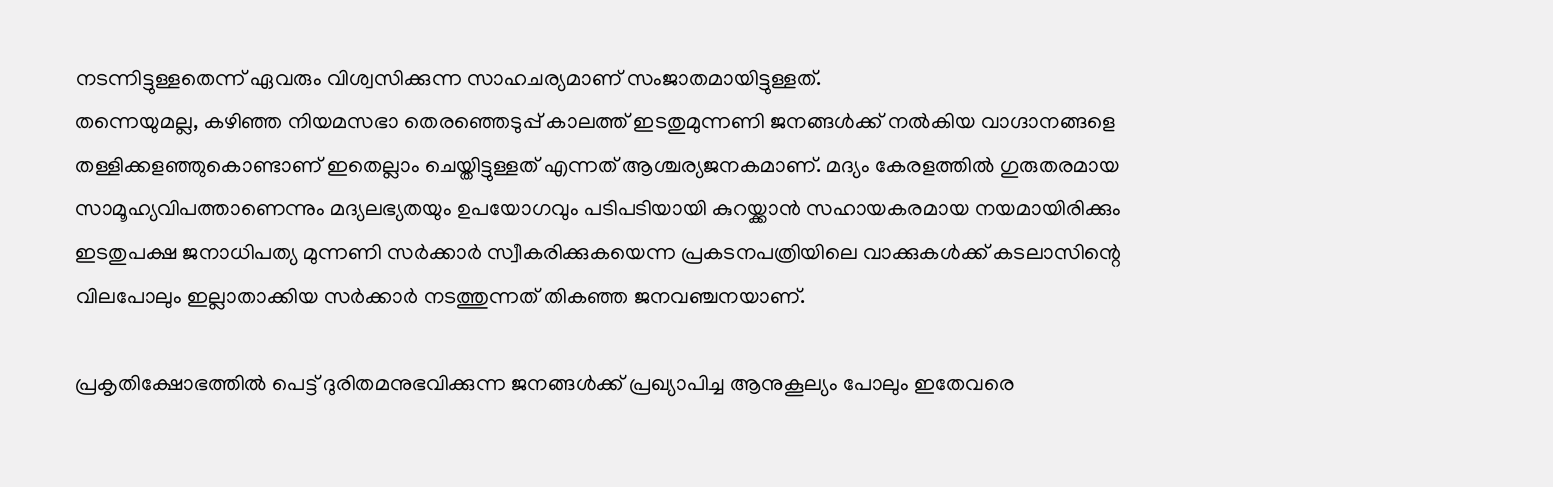നടന്നിട്ടുള്ളതെന്ന് ഏവരും വിശ്വസിക്കുന്ന സാഹചര്യമാണ് സംജാതമായിട്ടുള്ളത്.
തന്നെയുമല്ല, കഴിഞ്ഞ നിയമസഭാ തെരഞ്ഞെടുപ്പ് കാലത്ത് ഇടതുമുന്നണി ജനങ്ങള്‍ക്ക് നല്‍കിയ വാഗ്ദാനങ്ങളെ തള്ളിക്കളഞ്ഞുകൊണ്ടാണ് ഇതെല്ലാം ചെയ്തിട്ടുള്ളത് എന്നത് ആശ്ചര്യജനകമാണ്. മദ്യം കേരളത്തില്‍ ഗുരുതരമായ സാമൂഹ്യവിപത്താണെന്നും മദ്യലഭ്യതയും ഉപയോഗവും പടിപടിയായി കുറയ്ക്കാന്‍ സഹായകരമായ നയമായിരിക്കും ഇടതുപക്ഷ ജനാധിപത്യ മുന്നണി സര്‍ക്കാര്‍ സ്വീകരിക്കുകയെന്ന പ്രകടനപത്രിയിലെ വാക്കുകള്‍ക്ക് കടലാസിന്റെ വിലപോലും ഇല്ലാതാക്കിയ സര്‍ക്കാര്‍ നടത്തുന്നത് തികഞ്ഞ ജനവഞ്ചനയാണ്.

പ്രകൃതിക്ഷോഭത്തില്‍ പെട്ട് ദുരിതമനുഭവിക്കുന്ന ജനങ്ങള്‍ക്ക് പ്രഖ്യാപിച്ച ആനുകൂല്യം പോലും ഇതേവരെ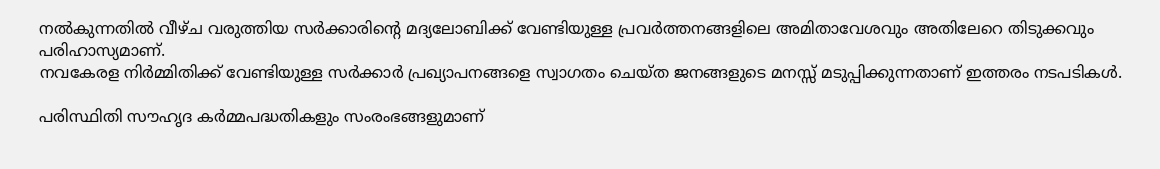നല്‍കുന്നതില്‍ വീഴ്ച വരുത്തിയ സര്‍ക്കാരിന്റെ മദ്യലോബിക്ക് വേണ്ടിയുള്ള പ്രവര്‍ത്തനങ്ങളിലെ അമിതാവേശവും അതിലേറെ തിടുക്കവും പരിഹാസ്യമാണ്.
നവകേരള നിര്‍മ്മിതിക്ക് വേണ്ടിയുള്ള സര്‍ക്കാര്‍ പ്രഖ്യാപനങ്ങളെ സ്വാഗതം ചെയ്ത ജനങ്ങളുടെ മനസ്സ് മടുപ്പിക്കുന്നതാണ് ഇത്തരം നടപടികള്‍.

പരിസ്ഥിതി സൗഹൃദ കര്‍മ്മപദ്ധതികളും സംരംഭങ്ങളുമാണ്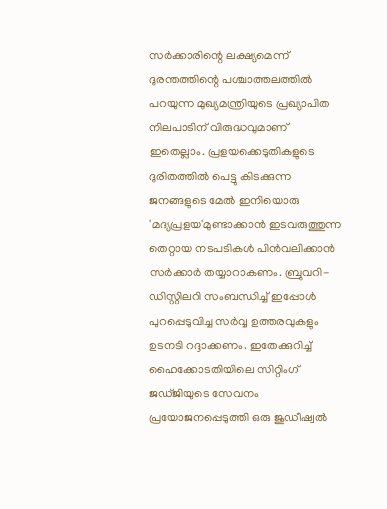സര്‍ക്കാരിന്റെ ലക്ഷ്യമെന്ന് ദുരന്തത്തിന്റെ പശ്ചാത്തലത്തില്‍ പറയുന്ന മുഖ്യമന്ത്രിയുടെ പ്രഖ്യാപിത നിലപാടിന് വിരുദ്ധവുമാണ് ഇതെല്ലാം. പ്രളയക്കെടുതികളുടെ ദുരിതത്തില്‍ പെട്ടു കിടക്കുന്ന ജനങ്ങളുടെ മേല്‍ ഇനിയൊരു 'മദ്യപ്രളയ'മുണ്ടാക്കാന്‍ ഇടവരുത്തുന്ന തെറ്റായ നടപടികള്‍ പിന്‍വലിക്കാന്‍ സര്‍ക്കാര്‍ തയ്യാറാകണം. ബ്രുവറി-ഡിസ്റ്റിലറി സംബന്ധിച്ച്‌ ഇപ്പോള്‍ പുറപ്പെടുവിച്ച സര്‍വ്വ ഉത്തരവുകളും ഉടനടി റദ്ദാക്കണം. ഇതേക്കുറിച്ച്‌ ഹൈക്കോടതിയിലെ സിറ്റിംഗ് ജഡ്ജിയുടെ സേവനം പ്രയോജനപ്പെടുത്തി ഒരു ജുഡീഷ്വല്‍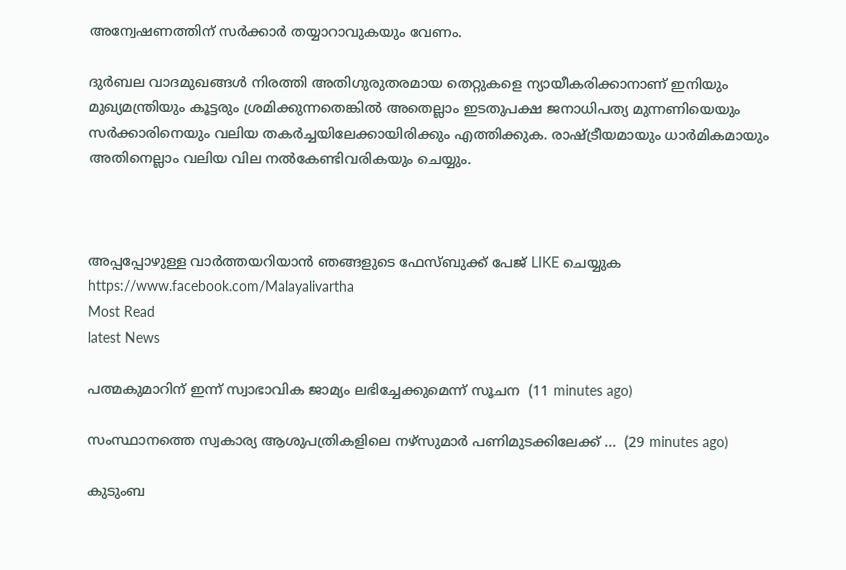അന്വേഷണത്തിന് സര്‍ക്കാര്‍ തയ്യാറാവുകയും വേണം.

ദുര്‍ബല വാദമുഖങ്ങള്‍ നിരത്തി അതിഗുരുതരമായ തെറ്റുകളെ ന്യായീകരിക്കാനാണ് ഇനിയും മുഖ്യമന്ത്രിയും കൂട്ടരും ശ്രമിക്കുന്നതെങ്കില്‍ അതെല്ലാം ഇടതുപക്ഷ ജനാധിപത്യ മുന്നണിയെയും സര്‍ക്കാരിനെയും വലിയ തകര്‍ച്ചയിലേക്കായിരിക്കും എത്തിക്കുക. രാഷ്ട്രീയമായും ധാര്‍മികമായും അതിനെല്ലാം വലിയ വില നല്‍കേണ്ടിവരികയും ചെയ്യും.



അപ്പപ്പോഴുള്ള വാര്‍ത്തയറിയാന്‍ ഞങ്ങളുടെ ഫേസ്‌ബുക്ക്‌ പേജ് LIKE ചെയ്യുക
https://www.facebook.com/Malayalivartha
Most Read
latest News

പത്മകുമാറിന് ഇന്ന് സ്വാഭാവിക ജാമ്യം ലഭിച്ചേക്കുമെന്ന് സൂചന  (11 minutes ago)

സംസ്ഥാനത്തെ സ്വകാര്യ ആശുപത്രികളിലെ നഴ്‌സുമാര്‍ പണിമുടക്കിലേക്ക് ...  (29 minutes ago)

കുടുംബ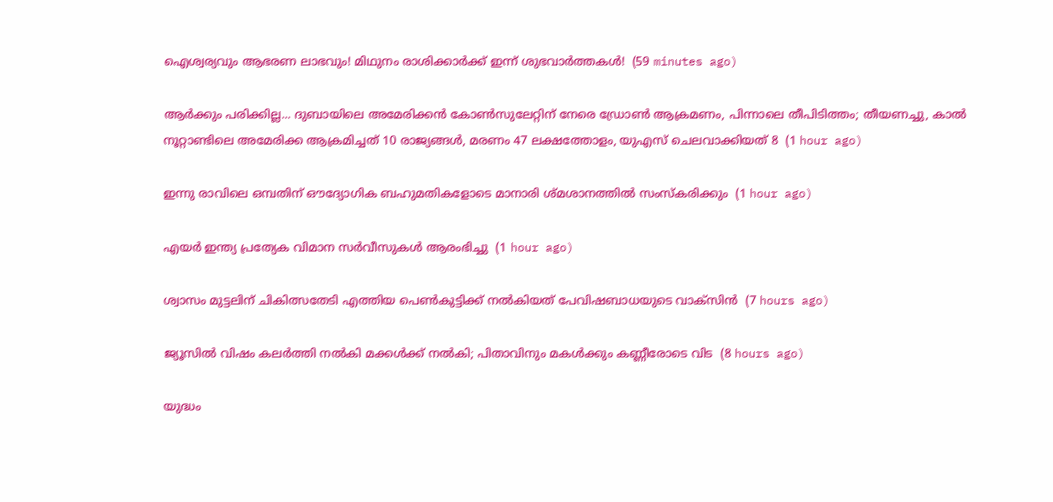ഐശ്വര്യവും ആഭരണ ലാഭവും! മിഥുനം രാശിക്കാർക്ക് ഇന്ന് ശുഭവാർത്തകൾ!  (59 minutes ago)

ആര്‍ക്കും പരിക്കില്ല... ദുബായിലെ അമേരിക്കൻ കോൺസുലേറ്റിന് നേരെ ഡ്രോൺ ആക്രമണം, പിന്നാലെ തീപിടിത്തം; തീയണച്ചു, കാൽ നൂറ്റാണ്ടിലെ അമേരിക്ക ആക്രമിച്ചത് 10 രാജ്യങ്ങൾ, മരണം 47 ലക്ഷത്തോളം, യുഎസ് ചെലവാക്കിയത് 8  (1 hour ago)

ഇന്നു രാവിലെ ഒമ്പതിന് ഔദ്യോഗിക ബഹുമതികളോടെ മാനാരി ശ്മശാനത്തിൽ സംസ്കരിക്കും  (1 hour ago)

എയർ ഇന്ത്യ പ്രത്യേക വിമാന സർവീസുകൾ ആരംഭിച്ചു  (1 hour ago)

ശ്വാസം മുട്ടലിന് ചികിത്സതേടി എത്തിയ പെണ്‍കുട്ടിക്ക് നല്‍കിയത് പേവിഷബാധയുടെ വാക്‌സിന്‍  (7 hours ago)

ജ്യൂസില്‍ വിഷം കലര്‍ത്തി നല്‍കി മക്കള്‍ക്ക് നല്‍കി; പിതാവിനും മകള്‍ക്കും കണ്ണീരോടെ വിട  (8 hours ago)

യുദ്ധം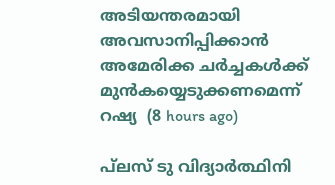അടിയന്തരമായി അവസാനിപ്പിക്കാന്‍ അമേരിക്ക ചര്‍ച്ചകള്‍ക്ക് മുന്‍കയ്യെടുക്കണമെന്ന് റഷ്യ  (8 hours ago)

പ്‌ലസ് ടു വിദ്യാര്‍ത്ഥിനി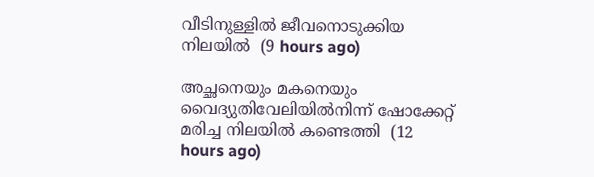വീടിനുള്ളില്‍ ജീവനൊടുക്കിയ നിലയില്‍  (9 hours ago)

അച്ഛനെയും മകനെയും വൈദ്യുതിവേലിയില്‍നിന്ന് ഷോക്കേറ്റ് മരിച്ച നിലയില്‍ കണ്ടെത്തി  (12 hours ago)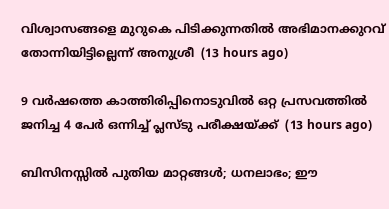വിശ്വാസങ്ങളെ മുറുകെ പിടിക്കുന്നതില്‍ അഭിമാനക്കുറവ് തോന്നിയിട്ടില്ലെന്ന് അനുശ്രീ  (13 hours ago)

9 വര്‍ഷത്തെ കാത്തിരിപ്പിനൊടുവില്‍ ഒറ്റ പ്രസവത്തില്‍ ജനിച്ച 4 പേര്‍ ഒന്നിച്ച് പ്ലസ്ടു പരീക്ഷയ്ക്ക്  (13 hours ago)

ബിസിനസ്സിൽ പുതിയ മാറ്റങ്ങൾ; ധനലാഭം; ഈ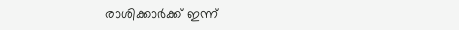രാശിക്കാർക്ക് ഇന്ന്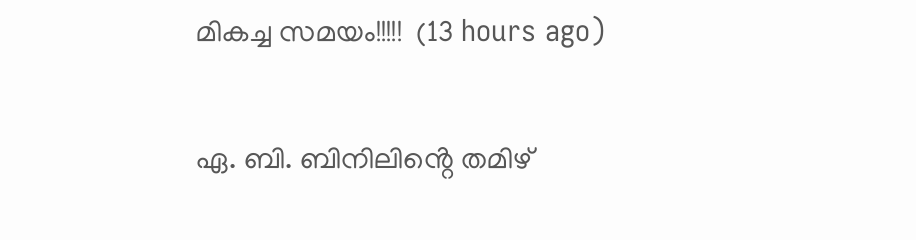മികച്ച സമയം!!!!!  (13 hours ago)

ഏ. ബി. ബിനിലിൻ്റെ തമിഴ്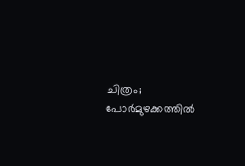ചിത്രം; പോർമുഴക്കത്തിൽ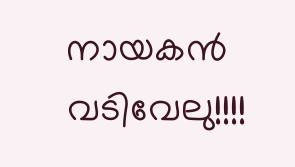നായകൻ വടിവേലു!!!!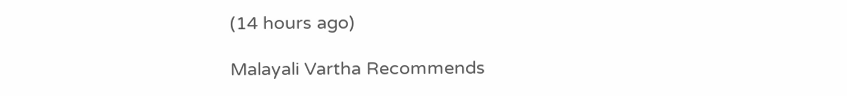(14 hours ago)

Malayali Vartha Recommends